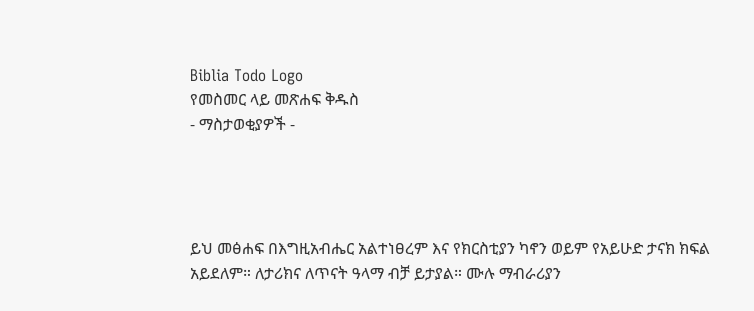Biblia Todo Logo
የመስመር ላይ መጽሐፍ ቅዱስ
- ማስታወቂያዎች -




ይህ መፅሐፍ በእግዚአብሔር አልተነፀረም እና የክርስቲያን ካኖን ወይም የአይሁድ ታናክ ክፍል አይደለም። ለታሪክና ለጥናት ዓላማ ብቻ ይታያል። ሙሉ ማብራሪያን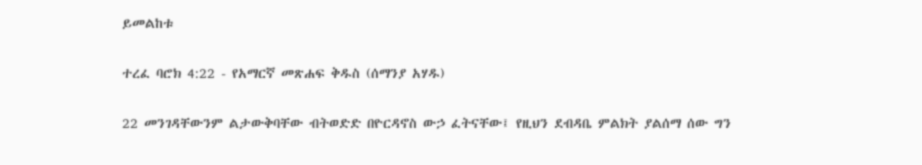ይመልከቱ

ተረፈ ባሮክ 4:22 - የአማርኛ መጽሐፍ ቅዱስ (ሰማንያ አሃዱ)

22 መንገዳቸውንም ልታውቅባቸው ብትወድድ በዮርዳኖስ ውኃ ፈትናቸው፤ የዚህን ደብዳቤ ምልክት ያልሰማ ሰው ግን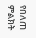የበለጠ ምልክት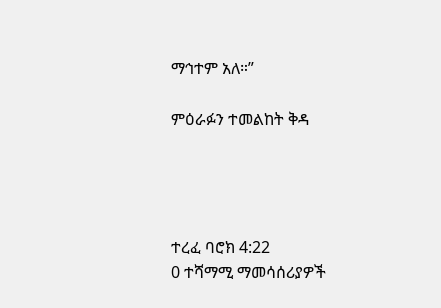ማኅተም አለ።”

ምዕራፉን ተመልከት ቅዳ




ተረፈ ባሮክ 4:22
0 ተሻማሚ ማመሳሰሪያዎች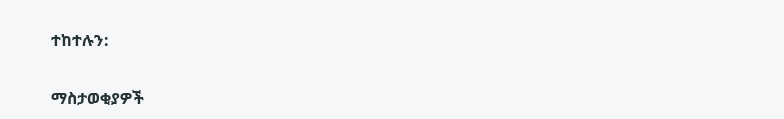ተከተሉን:

ማስታወቂያዎች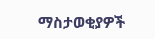ማስታወቂያዎች